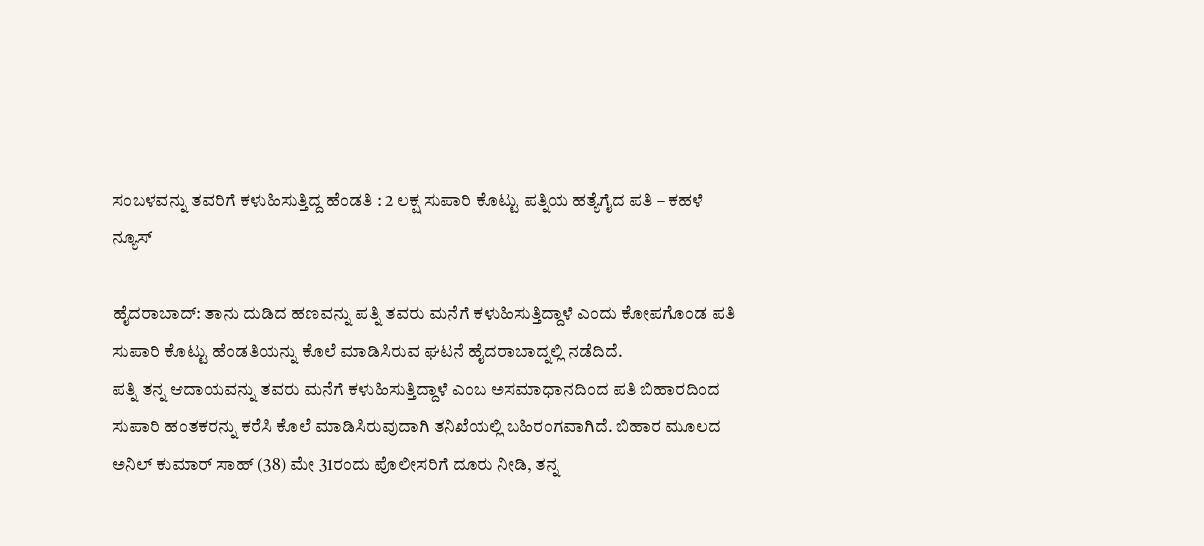ಸಂಬಳವನ್ನು ತವರಿಗೆ ಕಳುಹಿಸುತ್ತಿದ್ದ ಹೆಂಡತಿ : 2 ಲಕ್ಷ ಸುಪಾರಿ ಕೊಟ್ಟು ಪತ್ನಿಯ ಹತ್ಯೆಗೈದ ಪತಿ – ಕಹಳೆ ನ್ಯೂಸ್

ಹೈದರಾಬಾದ್: ತಾನು ದುಡಿದ ಹಣವನ್ನು ಪತ್ನಿ ತವರು ಮನೆಗೆ ಕಳುಹಿಸುತ್ತಿದ್ದಾಳೆ ಎಂದು ಕೋಪಗೊಂಡ ಪತಿ ಸುಪಾರಿ ಕೊಟ್ಟು ಹೆಂಡತಿಯನ್ನು ಕೊಲೆ ಮಾಡಿಸಿರುವ ಘಟನೆ ಹೈದರಾಬಾದ್ನಲ್ಲಿ ನಡೆದಿದೆ.
ಪತ್ನಿ ತನ್ನ ಆದಾಯವನ್ನು ತವರು ಮನೆಗೆ ಕಳುಹಿಸುತ್ತಿದ್ದಾಳೆ ಎಂಬ ಅಸಮಾಧಾನದಿಂದ ಪತಿ ಬಿಹಾರದಿಂದ ಸುಪಾರಿ ಹಂತಕರನ್ನು ಕರೆಸಿ ಕೊಲೆ ಮಾಡಿಸಿರುವುದಾಗಿ ತನಿಖೆಯಲ್ಲಿ ಬಹಿರಂಗವಾಗಿದೆ. ಬಿಹಾರ ಮೂಲದ ಅನಿಲ್ ಕುಮಾರ್ ಸಾಹ್ (38) ಮೇ 31ರಂದು ಪೊಲೀಸರಿಗೆ ದೂರು ನೀಡಿ, ತನ್ನ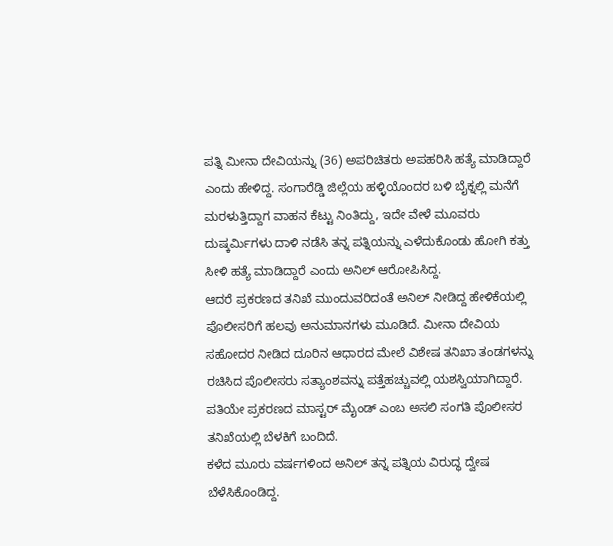ಪತ್ನಿ ಮೀನಾ ದೇವಿಯನ್ನು (36) ಅಪರಿಚಿತರು ಅಪಹರಿಸಿ ಹತ್ಯೆ ಮಾಡಿದ್ದಾರೆ ಎಂದು ಹೇಳಿದ್ದ. ಸಂಗಾರೆಡ್ಡಿ ಜಿಲ್ಲೆಯ ಹಳ್ಳಿಯೊಂದರ ಬಳಿ ಬೈಕ್ನಲ್ಲಿ ಮನೆಗೆ ಮರಳುತ್ತಿದ್ದಾಗ ವಾಹನ ಕೆಟ್ಟು ನಿಂತಿದ್ದು, ಇದೇ ವೇಳೆ ಮೂವರು ದುಷ್ಕರ್ಮಿಗಳು ದಾಳಿ ನಡೆಸಿ ತನ್ನ ಪತ್ನಿಯನ್ನು ಎಳೆದುಕೊಂಡು ಹೋಗಿ ಕತ್ತು ಸೀಳಿ ಹತ್ಯೆ ಮಾಡಿದ್ದಾರೆ ಎಂದು ಅನಿಲ್ ಆರೋಪಿಸಿದ್ದ.
ಆದರೆ ಪ್ರಕರಣದ ತನಿಖೆ ಮುಂದುವರಿದಂತೆ ಅನಿಲ್ ನೀಡಿದ್ದ ಹೇಳಿಕೆಯಲ್ಲಿ ಪೊಲೀಸರಿಗೆ ಹಲವು ಅನುಮಾನಗಳು ಮೂಡಿದೆ. ಮೀನಾ ದೇವಿಯ ಸಹೋದರ ನೀಡಿದ ದೂರಿನ ಆಧಾರದ ಮೇಲೆ ವಿಶೇಷ ತನಿಖಾ ತಂಡಗಳನ್ನು ರಚಿಸಿದ ಪೊಲೀಸರು ಸತ್ಯಾಂಶವನ್ನು ಪತ್ತೆಹಚ್ಚುವಲ್ಲಿ ಯಶಸ್ವಿಯಾಗಿದ್ದಾರೆ. ಪತಿಯೇ ಪ್ರಕರಣದ ಮಾಸ್ಟರ್ ಮೈಂಡ್ ಎಂಬ ಅಸಲಿ ಸಂಗತಿ ಪೊಲೀಸರ ತನಿಖೆಯಲ್ಲಿ ಬೆಳಕಿಗೆ ಬಂದಿದೆ.
ಕಳೆದ ಮೂರು ವರ್ಷಗಳಿಂದ ಅನಿಲ್ ತನ್ನ ಪತ್ನಿಯ ವಿರುದ್ಧ ದ್ವೇಷ ಬೆಳೆಸಿಕೊಂಡಿದ್ದ.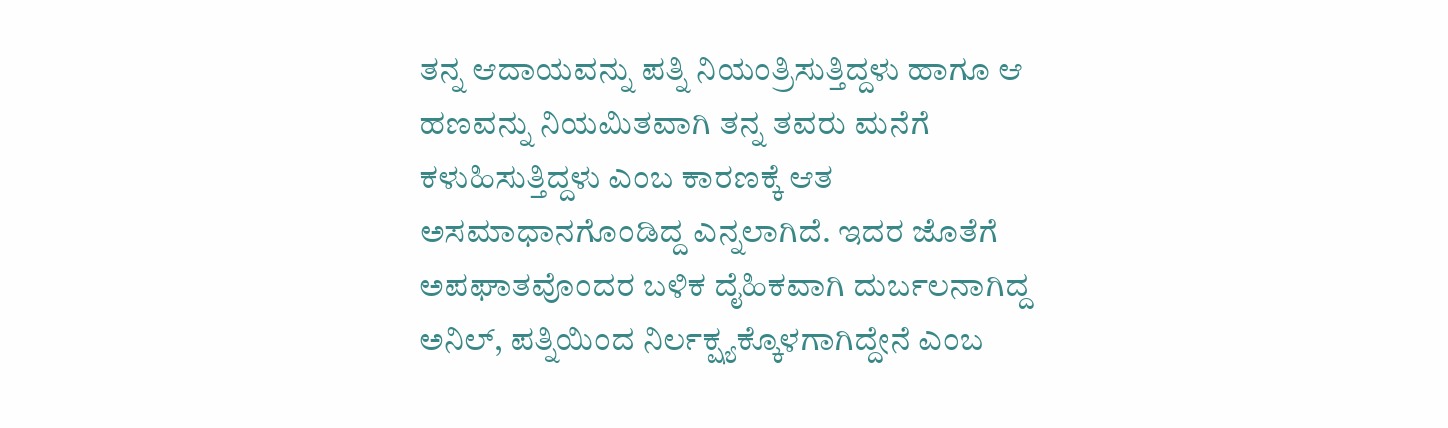ತನ್ನ ಆದಾಯವನ್ನು ಪತ್ನಿ ನಿಯಂತ್ರಿಸುತ್ತಿದ್ದಳು ಹಾಗೂ ಆ ಹಣವನ್ನು ನಿಯಮಿತವಾಗಿ ತನ್ನ ತವರು ಮನೆಗೆ ಕಳುಹಿಸುತ್ತಿದ್ದಳು ಎಂಬ ಕಾರಣಕ್ಕೆ ಆತ ಅಸಮಾಧಾನಗೊಂಡಿದ್ದ ಎನ್ನಲಾಗಿದೆ. ಇದರ ಜೊತೆಗೆ ಅಪಘಾತವೊಂದರ ಬಳಿಕ ದೈಹಿಕವಾಗಿ ದುರ್ಬಲನಾಗಿದ್ದ ಅನಿಲ್, ಪತ್ನಿಯಿಂದ ನಿರ್ಲಕ್ಷ್ಯಕ್ಕೊಳಗಾಗಿದ್ದೇನೆ ಎಂಬ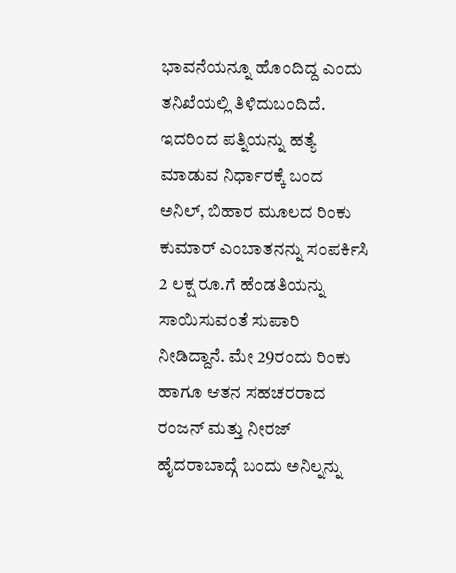ಭಾವನೆಯನ್ನೂ ಹೊಂದಿದ್ದ ಎಂದು ತನಿಖೆಯಲ್ಲಿ ತಿಳಿದುಬಂದಿದೆ.
ಇದರಿಂದ ಪತ್ನಿಯನ್ನು ಹತ್ಯೆ ಮಾಡುವ ನಿರ್ಧಾರಕ್ಕೆ ಬಂದ ಅನಿಲ್, ಬಿಹಾರ ಮೂಲದ ರಿಂಕು ಕುಮಾರ್ ಎಂಬಾತನನ್ನು ಸಂಪರ್ಕಿಸಿ 2 ಲಕ್ಷ ರೂ.ಗೆ ಹೆಂಡತಿಯನ್ನು ಸಾಯಿಸುವಂತೆ ಸುಪಾರಿ ನೀಡಿದ್ದಾನೆ. ಮೇ 29ರಂದು ರಿಂಕು ಹಾಗೂ ಆತನ ಸಹಚರರಾದ ರಂಜನ್ ಮತ್ತು ನೀರಜ್ ಹೈದರಾಬಾದ್ಗೆ ಬಂದು ಅನಿಲ್ನನ್ನು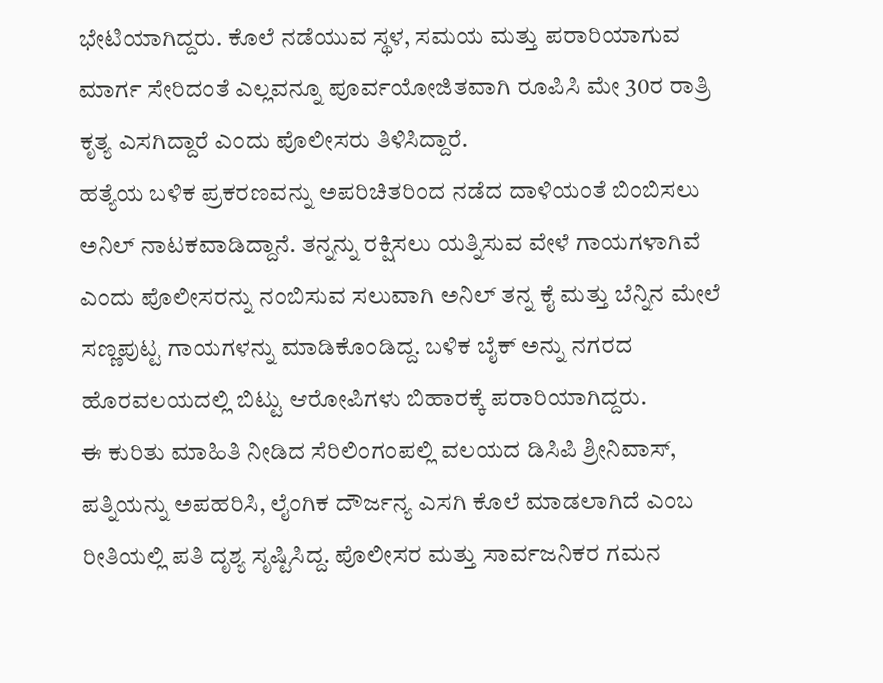ಭೇಟಿಯಾಗಿದ್ದರು. ಕೊಲೆ ನಡೆಯುವ ಸ್ಥಳ, ಸಮಯ ಮತ್ತು ಪರಾರಿಯಾಗುವ ಮಾರ್ಗ ಸೇರಿದಂತೆ ಎಲ್ಲವನ್ನೂ ಪೂರ್ವಯೋಜಿತವಾಗಿ ರೂಪಿಸಿ ಮೇ 30ರ ರಾತ್ರಿ ಕೃತ್ಯ ಎಸಗಿದ್ದಾರೆ ಎಂದು ಪೊಲೀಸರು ತಿಳಿಸಿದ್ದಾರೆ.
ಹತ್ಯೆಯ ಬಳಿಕ ಪ್ರಕರಣವನ್ನು ಅಪರಿಚಿತರಿಂದ ನಡೆದ ದಾಳಿಯಂತೆ ಬಿಂಬಿಸಲು ಅನಿಲ್ ನಾಟಕವಾಡಿದ್ದಾನೆ. ತನ್ನನ್ನು ರಕ್ಷಿಸಲು ಯತ್ನಿಸುವ ವೇಳೆ ಗಾಯಗಳಾಗಿವೆ ಎಂದು ಪೊಲೀಸರನ್ನು ನಂಬಿಸುವ ಸಲುವಾಗಿ ಅನಿಲ್ ತನ್ನ ಕೈ ಮತ್ತು ಬೆನ್ನಿನ ಮೇಲೆ ಸಣ್ಣಪುಟ್ಟ ಗಾಯಗಳನ್ನು ಮಾಡಿಕೊಂಡಿದ್ದ. ಬಳಿಕ ಬೈಕ್ ಅನ್ನು ನಗರದ ಹೊರವಲಯದಲ್ಲಿ ಬಿಟ್ಟು ಆರೋಪಿಗಳು ಬಿಹಾರಕ್ಕೆ ಪರಾರಿಯಾಗಿದ್ದರು.
ಈ ಕುರಿತು ಮಾಹಿತಿ ನೀಡಿದ ಸೆರಿಲಿಂಗಂಪಲ್ಲಿ ವಲಯದ ಡಿಸಿಪಿ ಶ್ರೀನಿವಾಸ್, ಪತ್ನಿಯನ್ನು ಅಪಹರಿಸಿ, ಲೈಂಗಿಕ ದೌರ್ಜನ್ಯ ಎಸಗಿ ಕೊಲೆ ಮಾಡಲಾಗಿದೆ ಎಂಬ ರೀತಿಯಲ್ಲಿ ಪತಿ ದೃಶ್ಯ ಸೃಷ್ಟಿಸಿದ್ದ. ಪೊಲೀಸರ ಮತ್ತು ಸಾರ್ವಜನಿಕರ ಗಮನ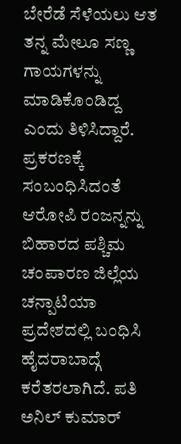ಬೇರೆಡೆ ಸೆಳೆಯಲು ಆತ ತನ್ನ ಮೇಲೂ ಸಣ್ಣ ಗಾಯಗಳನ್ನು ಮಾಡಿಕೊಂಡಿದ್ದ ಎಂದು ತಿಳಿಸಿದ್ದಾರೆ.
ಪ್ರಕರಣಕ್ಕೆ ಸಂಬಂಧಿಸಿದಂತೆ ಆರೋಪಿ ರಂಜನ್ನನ್ನು ಬಿಹಾರದ ಪಶ್ಚಿಮ ಚಂಪಾರಣ ಜಿಲ್ಲೆಯ ಚನ್ಪಾಟಿಯಾ ಪ್ರದೇಶದಲ್ಲಿ ಬಂಧಿಸಿ ಹೈದರಾಬಾದ್ಗೆ ಕರೆತರಲಾಗಿದೆ. ಪತಿ ಅನಿಲ್ ಕುಮಾರ್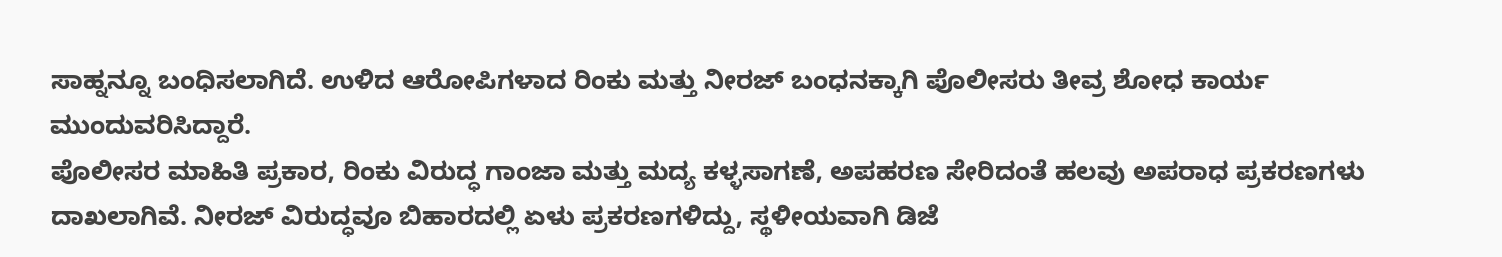ಸಾಹ್ನನ್ನೂ ಬಂಧಿಸಲಾಗಿದೆ. ಉಳಿದ ಆರೋಪಿಗಳಾದ ರಿಂಕು ಮತ್ತು ನೀರಜ್ ಬಂಧನಕ್ಕಾಗಿ ಪೊಲೀಸರು ತೀವ್ರ ಶೋಧ ಕಾರ್ಯ ಮುಂದುವರಿಸಿದ್ದಾರೆ.
ಪೊಲೀಸರ ಮಾಹಿತಿ ಪ್ರಕಾರ, ರಿಂಕು ವಿರುದ್ಧ ಗಾಂಜಾ ಮತ್ತು ಮದ್ಯ ಕಳ್ಳಸಾಗಣೆ, ಅಪಹರಣ ಸೇರಿದಂತೆ ಹಲವು ಅಪರಾಧ ಪ್ರಕರಣಗಳು ದಾಖಲಾಗಿವೆ. ನೀರಜ್ ವಿರುದ್ಧವೂ ಬಿಹಾರದಲ್ಲಿ ಏಳು ಪ್ರಕರಣಗಳಿದ್ದು, ಸ್ಥಳೀಯವಾಗಿ ಡಿಜೆ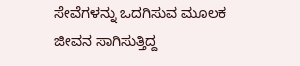ಸೇವೆಗಳನ್ನು ಒದಗಿಸುವ ಮೂಲಕ ಜೀವನ ಸಾಗಿಸುತ್ತಿದ್ದ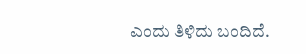ಎಂದು ತಿಳಿದು ಬಂದಿದೆ.